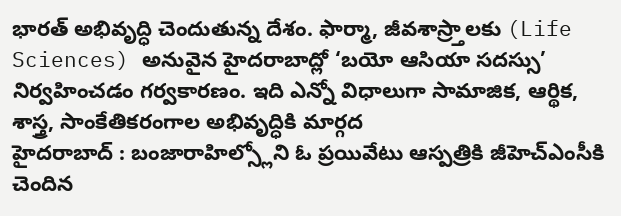భారత్ అభివృద్ధి చెందుతున్న దేశం. ఫార్మా, జీవశాస్ర్తాలకు (Life Sciences) అనువైన హైదరాబాద్లో ‘బయో ఆసియా సదస్సు’ నిర్వహించడం గర్వకారణం. ఇది ఎన్నో విధాలుగా సామాజిక, ఆర్థిక, శాస్త్ర, సాంకేతికరంగాల అభివృద్ధికి మార్గద
హైదరాబాద్ : బంజారాహిల్స్లోని ఓ ప్రయివేటు ఆస్పత్రికి జీహెచ్ఎంసీకి చెందిన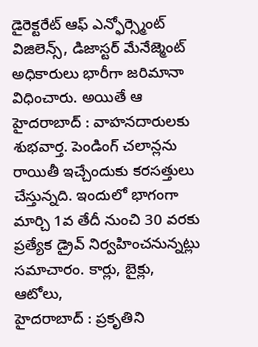డైరెక్టరేట్ ఆఫ్ ఎన్ఫోర్స్మెంట్ విజిలెన్స్, డిజాస్టర్ మేనేజ్మెంట్ అధికారులు భారీగా జరిమానా విధించారు. అయితే ఆ
హైదరాబాద్ : వాహనదారులకు శుభవార్త. పెండింగ్ చలాన్లను రాయితీ ఇచ్చేందుకు కరసత్తులు చేస్తున్నది. ఇందులో భాగంగా మార్చి 1వ తేదీ నుంచి 30 వరకు ప్రత్యేక డ్రైవ్ నిర్వహించనున్నట్లు సమాచారం. కార్లు, బైక్లు, ఆటోలు,
హైదరాబాద్ : ప్రకృతిని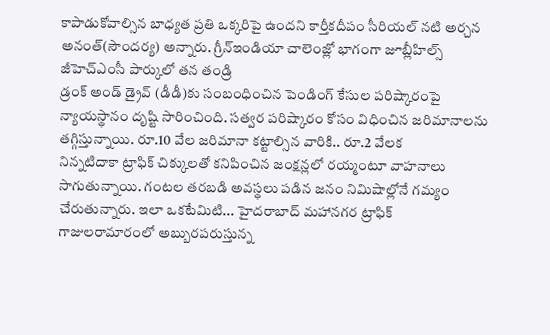కాపాడుకోవాల్సిన బాధ్యత ప్రతి ఒక్కరిపై ఉందని కార్తీకదీపం సీరియల్ నటి అర్చన అనంత్(సౌందర్య) అన్నారు. గ్రీన్ఇండియా చాలెంజ్లో భాగంగా జూబ్లీహిల్స్ జీహెచ్ఎంసీ పార్కులో తన తండ్రి
డ్రంక్ అండ్ డ్రైవ్ (డీడీ)కు సంబంధించిన పెండింగ్ కేసుల పరిష్కారంపై న్యాయస్థానం దృష్టి సారించింది. సత్వర పరిష్కారం కోసం విధించిన జరిమానాలను తగ్గిస్తున్నాయి. రూ.10 వేల జరిమానా కట్టాల్సిన వారికి.. రూ.2 వేలక
నిన్నటిదాకా ట్రాఫిక్ చిక్కులతో కనిపించిన జంక్షన్లలో రయ్మంటూ వాహనాలు సాగుతున్నాయి. గంటల తరబడి అవస్థలు పడిన జనం నిమిషాల్లోనే గమ్యం చేరుతున్నారు. ఇలా ఒకటేమిటి... హైదరాబాద్ మహానగర ట్రాఫిక్
గాజులరామారంలో అబ్బురపరుస్తున్న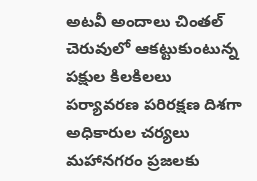అటవీ అందాలు చింతల్ చెరువులో ఆకట్టుకుంటున్న పక్షుల కిలకిలలు పర్యావరణ పరిరక్షణ దిశగా అధికారుల చర్యలు మహానగరం ప్రజలకు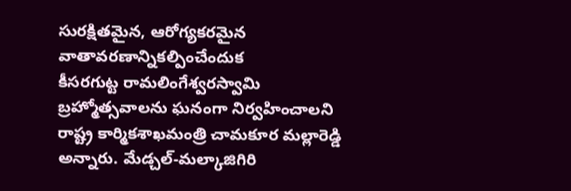సురక్షితమైన, ఆరోగ్యకరమైన వాతావరణాన్నికల్పించేందుక
కీసరగుట్ట రామలింగేశ్వరస్వామి బ్రహ్మోత్సవాలను ఘనంగా నిర్వహించాలని రాష్ట్ర కార్మికశాఖమంత్రి చామకూర మల్లారెడ్డి అన్నారు. మేడ్చల్-మల్కాజిగిరి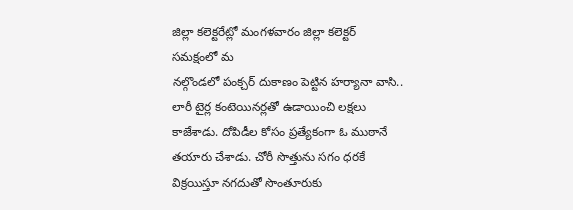జిల్లా కలెక్టరేట్లో మంగళవారం జిల్లా కలెక్టర్ సమక్షంలో మ
నల్గొండలో పంక్చర్ దుకాణం పెట్టిన హర్యానా వాసి.. లారీ టైర్ల కంటెయినర్లతో ఉడాయించి లక్షలు కాజేశాడు. దోపిడీల కోసం ప్రత్యేకంగా ఓ ముఠానే తయారు చేశాడు. చోరీ సొత్తును సగం ధరకే విక్రయిస్తూ నగదుతో సొంతూరుకు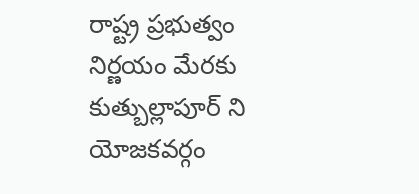రాష్ట్ర ప్రభుత్వం నిర్ణయం మేరకు కుత్బుల్లాపూర్ ని యోజకవర్గం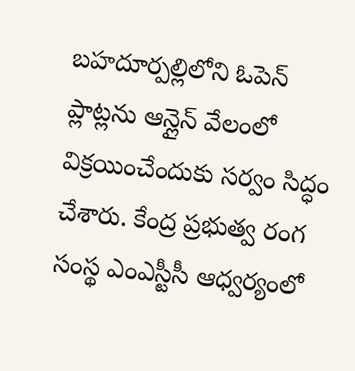బహదూర్పల్లిలోని ఓపెన్ ప్లాట్లను ఆన్లైన్ వేలంలో విక్రయించేందుకు సర్వం సిద్ధం చేశారు. కేంద్ర ప్రభుత్వ రంగ సంస్థ ఎంఎస్టీసీ ఆధ్వర్యంలో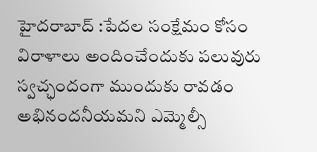హైదరాబాద్ :పేదల సంక్షేమం కోసం విరాళాలు అందించేందుకు పలువురు స్వచ్ఛందంగా ముందుకు రావడం అభినందనీయమని ఎమ్మెల్సీ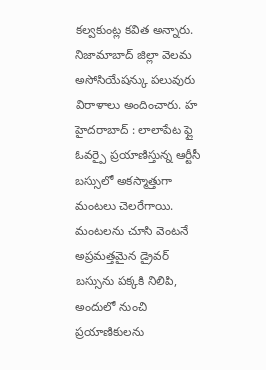కల్వకుంట్ల కవిత అన్నారు. నిజామాబాద్ జిల్లా వెలమ అసోసియేషన్కు పలువురు విరాళాలు అందించారు. హ
హైదరాబాద్ : లాలాపేట ఫ్లై ఓవర్పై ప్రయాణిస్తున్న ఆర్టీసీ బస్సులో అకస్మాత్తుగా మంటలు చెలరేగాయి. మంటలను చూసి వెంటనే అప్రమత్తమైన డ్రైవర్ బస్సును పక్కకి నిలిపి, అందులో నుంచి ప్రయాణికులను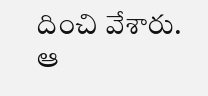దించి వేశారు. ఆ